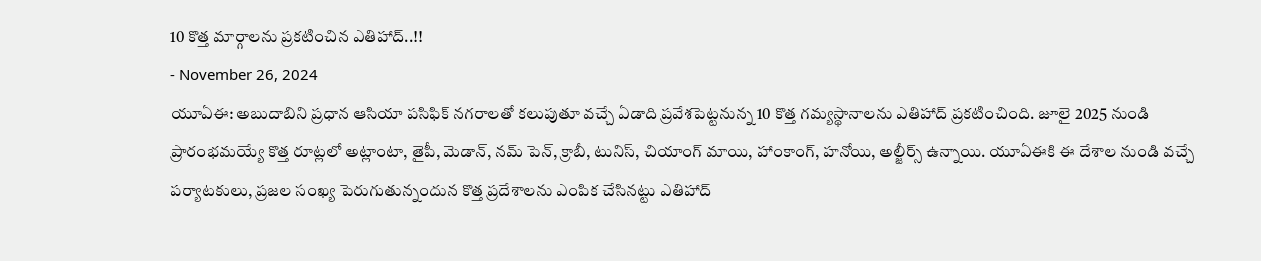10 కొత్త మార్గాలను ప్రకటించిన ఎతిహాద్..!!
- November 26, 2024
యూఏఈ: అబుదాబిని ప్రధాన ఆసియా పసిఫిక్ నగరాలతో కలుపుతూ వచ్చే ఏడాది ప్రవేశపెట్టనున్న 10 కొత్త గమ్యస్థానాలను ఎతిహాద్ ప్రకటించింది. జూలై 2025 నుండి ప్రారంభమయ్యే కొత్త రూట్లలో అట్లాంటా, తైపీ, మెడాన్, నమ్ పెన్, క్రాబీ, టునిస్, చియాంగ్ మాయి, హాంకాంగ్, హనోయి, అల్జీర్స్ ఉన్నాయి. యూఏఈకి ఈ దేశాల నుండి వచ్చే పర్యాటకులు, ప్రజల సంఖ్య పెరుగుతున్నందున కొత్త ప్రదేశాలను ఎంపిక చేసినట్టు ఎతిహాద్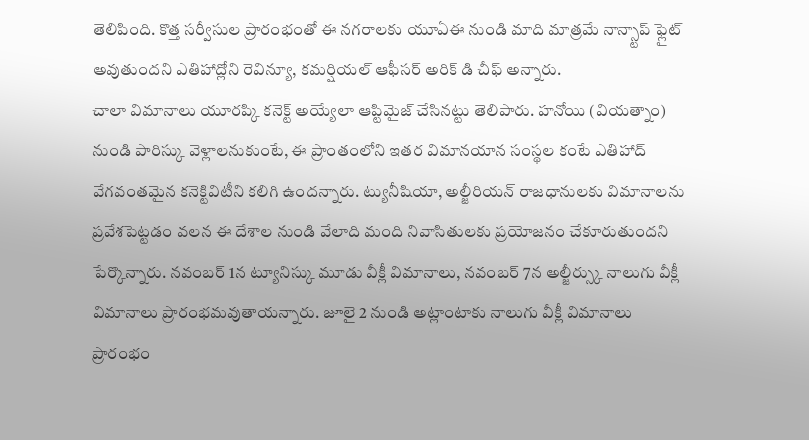తెలిపింది. కొత్త సర్వీసుల ప్రారంభంతో ఈ నగరాలకు యూఏఈ నుండి మాది మాత్రమే నాన్స్టాప్ ఫ్లైట్ అవుతుందని ఎతిహాద్లోని రెవిన్యూ, కమర్షియల్ ఆఫీసర్ అరిక్ డి చీఫ్ అన్నారు.
చాలా విమానాలు యూరప్కి కనెక్ట్ అయ్యేలా ఆప్టిమైజ్ చేసినట్టు తెలిపారు. హనోయి (వియత్నాం) నుండి పారిస్కు వెళ్లాలనుకుంటే, ఈ ప్రాంతంలోని ఇతర విమానయాన సంస్థల కంటే ఎతిహాద్ వేగవంతమైన కనెక్టివిటీని కలిగి ఉందన్నారు. ట్యునీషియా, అల్జీరియన్ రాజధానులకు విమానాలను ప్రవేశపెట్టడం వలన ఈ దేశాల నుండి వేలాది మంది నివాసితులకు ప్రయోజనం చేకూరుతుందని పేర్కొన్నారు. నవంబర్ 1న ట్యూనిస్కు మూడు వీక్లీ విమానాలు, నవంబర్ 7న అల్జీర్స్కు నాలుగు వీక్లీ విమానాలు ప్రారంభమవుతాయన్నారు. జూలై 2 నుండి అట్లాంటాకు నాలుగు వీక్లీ విమానాలు ప్రారంభం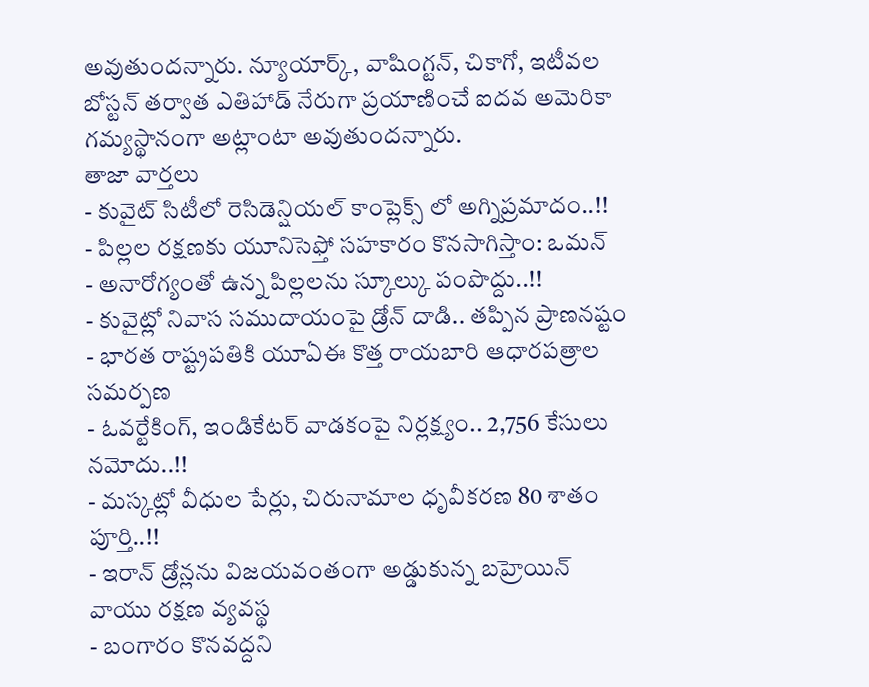అవుతుందన్నారు. న్యూయార్క్, వాషింగ్టన్, చికాగో, ఇటీవల బోస్టన్ తర్వాత ఎతిహాడ్ నేరుగా ప్రయాణించే ఐదవ అమెరికా గమ్యస్థానంగా అట్లాంటా అవుతుందన్నారు.
తాజా వార్తలు
- కువైట్ సిటీలో రెసిడెన్షియల్ కాంప్లెక్స్ లో అగ్నిప్రమాదం..!!
- పిల్లల రక్షణకు యూనిసెఫ్తో సహకారం కొనసాగిస్తాం: ఒమన్
- అనారోగ్యంతో ఉన్న పిల్లలను స్కూల్కు పంపొద్దు..!!
- కువైట్లో నివాస సముదాయంపై డ్రోన్ దాడి.. తప్పిన ప్రాణనష్టం
- భారత రాష్ట్రపతికి యూఏఈ కొత్త రాయబారి ఆధారపత్రాల సమర్పణ
- ఓవర్టేకింగ్, ఇండికేటర్ వాడకంపై నిర్లక్ష్యం.. 2,756 కేసులు నమోదు..!!
- మస్కట్లో వీధుల పేర్లు, చిరునామాల ధృవీకరణ 80 శాతం పూర్తి..!!
- ఇరాన్ డ్రోన్లను విజయవంతంగా అడ్డుకున్న బహ్రెయిన్ వాయు రక్షణ వ్యవస్థ
- బంగారం కొనవద్దని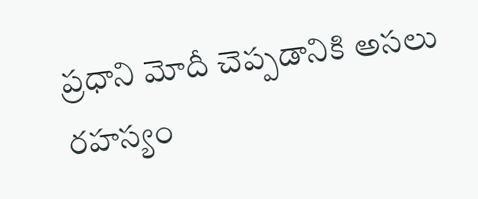ప్రధాని మోదీ చెప్పడానికి అసలు రహస్యం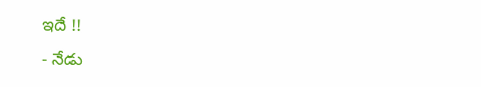ఇదే !!
- నేడు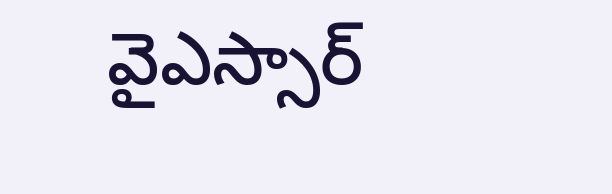వైఎస్సార్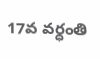17వ వర్ధంతి